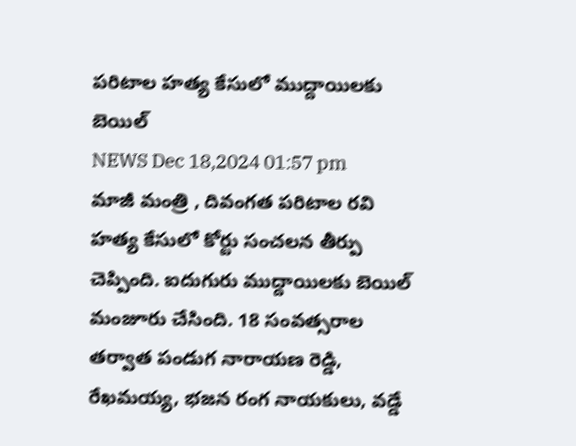పరిటాల హత్య కేసులో ముద్దాయిలకు బెయిల్
NEWS Dec 18,2024 01:57 pm
మాజీ మంత్రి , దివంగత పరిటాల రవి హత్య కేసులో కోర్టు సంచలన తీర్పు చెప్పింది. ఐదుగురు ముద్దాయిలకు బెయిల్ మంజూరు చేసింది. 18 సంవత్సరాల తర్వాత పండుగ నారాయణ రెడ్డి, రేఖమయ్య, భజన రంగ నాయకులు, వడ్డే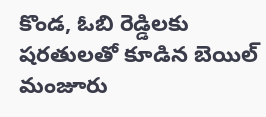కొండ, ఓబి రెడ్డిలకు షరతులతో కూడిన బెయిల్ మంజూరు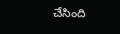చేసింది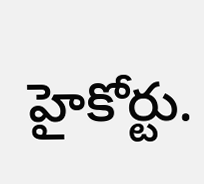హైకోర్టు.